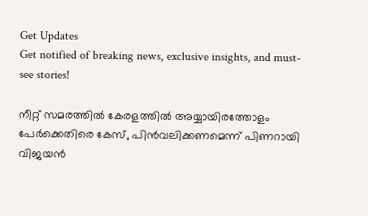Get Updates
Get notified of breaking news, exclusive insights, and must-see stories!

നീറ്റ് സമരത്തിൽ കേരളത്തിൽ അയ്യായിരത്തോളം പേർക്കെതിരെ കേസ്, പിൻവലിക്കണമെന്ന് പിണറായി വിജയൻ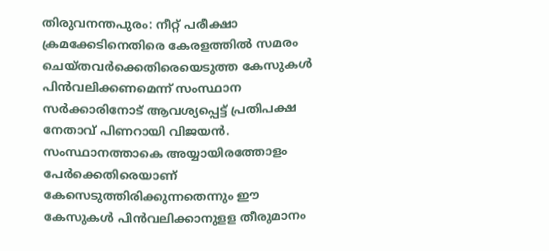തിരുവനന്തപുരം: നീറ്റ് പരീക്ഷാ ക്രമക്കേടിനെതിരെ കേരളത്തിൽ സമരം ചെയ്തവർക്കെതിരെയെടുത്ത കേസുകൾ പിൻവലിക്കണമെന്ന് സംസ്ഥാന സർക്കാരിനോട് ആവശ്യപ്പെട്ട് പ്രതിപക്ഷ നേതാവ് പിണറായി വിജയൻ. സംസ്ഥാനത്താകെ അയ്യായിരത്തോളം പേർക്കെതിരെയാണ് കേസെടുത്തിരിക്കുന്നതെന്നും ഈ കേസുകൾ പിൻവലിക്കാനുളള തീരുമാനം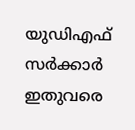യുഡിഎഫ് സർക്കാർ ഇതുവരെ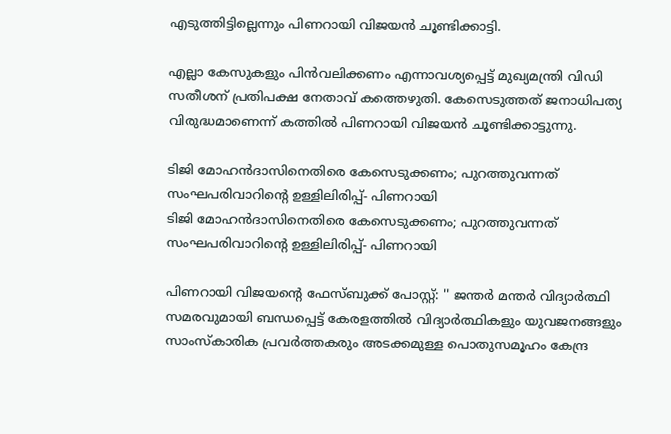എടുത്തിട്ടില്ലെന്നും പിണറായി വിജയൻ ചൂണ്ടിക്കാട്ടി.

എല്ലാ കേസുകളും പിൻവലിക്കണം എന്നാവശ്യപ്പെട്ട് മുഖ്യമന്ത്രി വിഡി സതീശന് പ്രതിപക്ഷ നേതാവ് കത്തെഴുതി. കേസെടുത്തത് ജനാധിപത്യ വിരുദ്ധമാണെന്ന് കത്തിൽ പിണറായി വിജയൻ ചൂണ്ടിക്കാട്ടുന്നു.

ടിജി മോഹന്‍ദാസിനെതിരെ കേസെടുക്കണം; പുറത്തുവന്നത് സംഘപരിവാറിന്റെ ഉള്ളിലിരിപ്പ്- പിണറായി
ടിജി മോഹന്‍ദാസിനെതിരെ കേസെടുക്കണം; പുറത്തുവന്നത് സംഘപരിവാറിന്റെ ഉള്ളിലിരിപ്പ്- പിണറായി

പിണറായി വിജയന്റെ ഫേസ്ബുക്ക് പോസ്റ്റ്: '' ജന്തർ മന്തർ വിദ്യാർത്ഥി സമരവുമായി ബന്ധപ്പെട്ട് കേരളത്തിൽ വിദ്യാർത്ഥികളും യുവജനങ്ങളും സാംസ്കാരിക പ്രവർത്തകരും അടക്കമുള്ള പൊതുസമൂഹം കേന്ദ്ര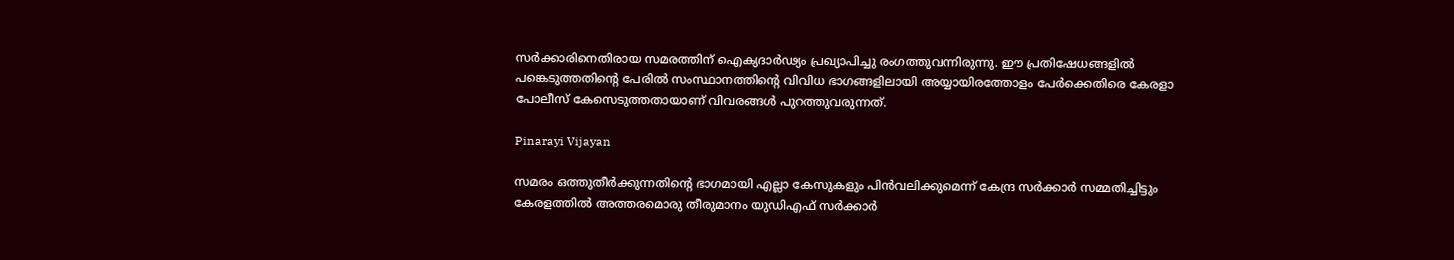സർക്കാരിനെതിരായ സമരത്തിന് ഐക്യദാർഢ്യം പ്രഖ്യാപിച്ചു രംഗത്തുവന്നിരുന്നു. ഈ പ്രതിഷേധങ്ങളിൽ പങ്കെടുത്തതിൻ്റെ പേരിൽ സംസ്ഥാനത്തിൻ്റെ വിവിധ ഭാഗങ്ങളിലായി അയ്യായിരത്തോളം പേർക്കെതിരെ കേരളാ പോലീസ് കേസെടുത്തതായാണ് വിവരങ്ങൾ പുറത്തുവരുന്നത്.

Pinarayi Vijayan

സമരം ഒത്തുതീർക്കുന്നതിൻ്റെ ഭാഗമായി എല്ലാ കേസുകളും പിൻവലിക്കുമെന്ന് കേന്ദ്ര സർക്കാർ സമ്മതിച്ചിട്ടും കേരളത്തിൽ അത്തരമൊരു തീരുമാനം യുഡിഎഫ് സർക്കാർ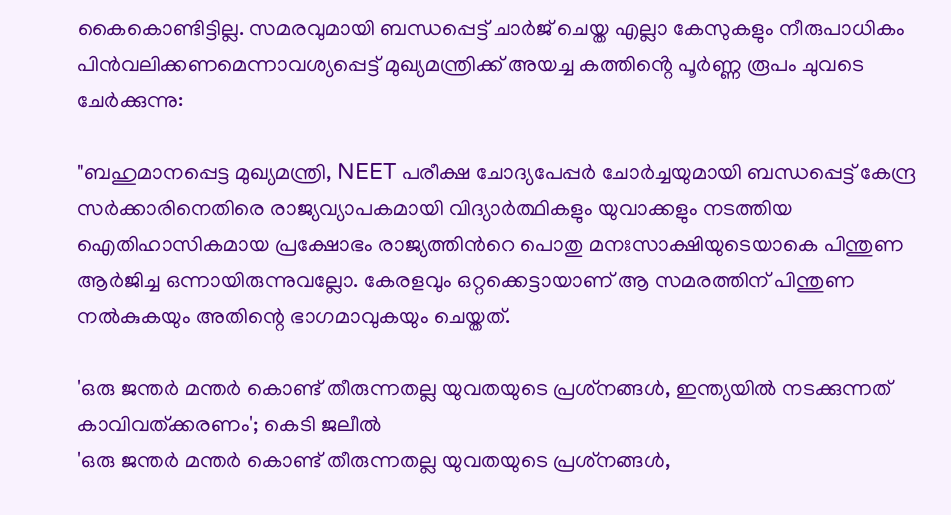കൈകൊണ്ടിട്ടില്ല. സമരവുമായി ബന്ധപ്പെട്ട് ചാർജ് ചെയ്ത എല്ലാ കേസുകളും നീരുപാധികം പിൻവലിക്കണമെന്നാവശ്യപ്പെട്ട് മുഖ്യമന്ത്രിക്ക് അയച്ച കത്തിൻ്റെ പൂർണ്ണ രൂപം ചുവടെ ചേർക്കുന്നു:

"ബഹുമാനപ്പെട്ട മുഖ്യമന്ത്രി, NEET പരീക്ഷ ചോദ്യപേപ്പര്‍ ചോര്‍ച്ചയുമായി ബന്ധപ്പെട്ട് കേന്ദ്ര സര്‍ക്കാരിനെതിരെ രാജ്യവ്യാപകമായി വിദ്യാര്‍ത്ഥികളും യുവാക്കളും നടത്തിയ ഐതിഹാസികമായ പ്രക്ഷോഭം രാജ്യത്തിന്‍റെ പൊതു മനഃസാക്ഷിയുടെയാകെ പിന്തുണ ആര്‍ജിച്ച ഒന്നായിരുന്നുവല്ലോ. കേരളവും ഒറ്റക്കെട്ടായാണ് ആ സമരത്തിന് പിന്തുണ നല്‍കുകയും അതിന്റെ ഭാഗമാവുകയും ചെയ്തത്.

'ഒരു ജന്തർ മന്തർ കൊണ്ട് തീരുന്നതല്ല യുവതയുടെ പ്രശ്‌നങ്ങൾ, ഇന്ത്യയിൽ നടക്കുന്നത് കാവിവത്ക്കരണം'; കെടി ജലീൽ
'ഒരു ജന്തർ മന്തർ കൊണ്ട് തീരുന്നതല്ല യുവതയുടെ പ്രശ്‌നങ്ങൾ,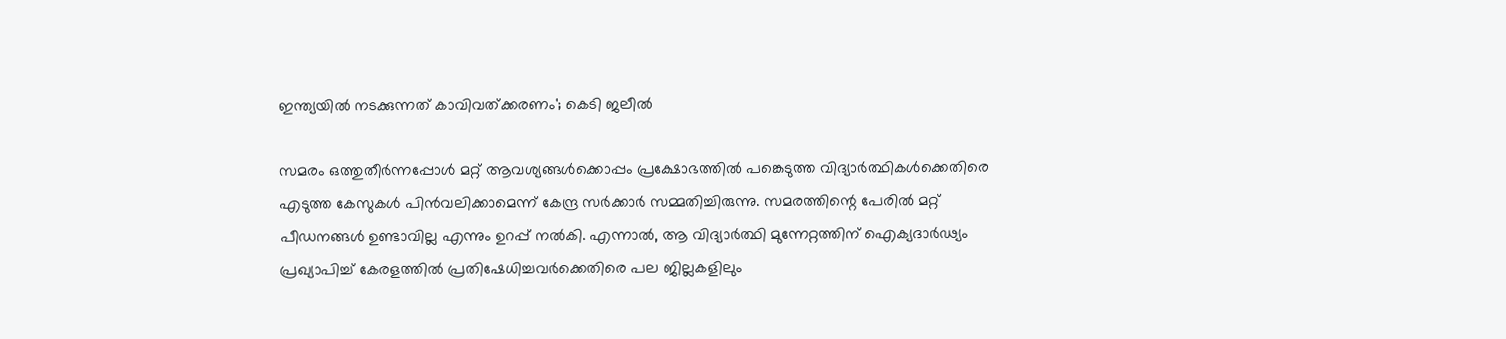ഇന്ത്യയിൽ നടക്കുന്നത് കാവിവത്ക്കരണം'; കെടി ജലീൽ

സമരം ഒത്തുതീര്‍ന്നപ്പോള്‍ മറ്റ് ആവശ്യങ്ങള്‍ക്കൊപ്പം പ്രക്ഷോഭത്തില്‍ പങ്കെടുത്ത വിദ്യാര്‍ത്ഥികള്‍ക്കെതിരെ എടുത്ത കേസുകള്‍ പിന്‍വലിക്കാമെന്ന് കേന്ദ്ര സര്‍ക്കാര്‍ സമ്മതിച്ചിരുന്നു. സമരത്തിന്റെ പേരില്‍ മറ്റ് പീഡനങ്ങള്‍ ഉണ്ടാവില്ല എന്നും ഉറപ്പ് നല്‍കി. എന്നാല്‍, ആ വിദ്യാര്‍ത്ഥി മുന്നേറ്റത്തിന് ഐക്യദാര്‍ഢ്യം പ്രഖ്യാപിച്ച് കേരളത്തില്‍ പ്രതിഷേധിച്ചവര്‍ക്കെതിരെ പല ജില്ലകളിലും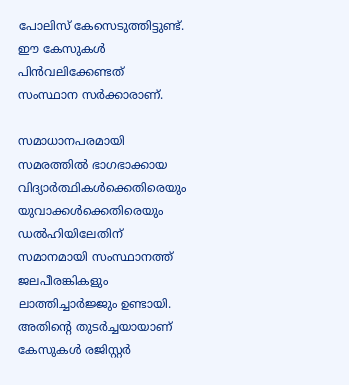പോലിസ് കേസെടുത്തിട്ടുണ്ട്. ഈ കേസുകള്‍ പിന്‍വലിക്കേണ്ടത് സംസ്ഥാന സര്‍ക്കാരാണ്.

സമാധാനപരമായി സമരത്തില്‍ ഭാഗഭാക്കായ വിദ്യാര്‍ത്ഥികള്‍ക്കെതിരെയും യുവാക്കള്‍ക്കെതിരെയും ഡല്‍ഹിയിലേതിന് സമാനമായി സംസ്ഥാനത്ത് ജലപീരങ്കികളും ലാത്തിച്ചാര്‍ജ്ജും ഉണ്ടായി. അതിന്റെ തുടര്‍ച്ചയായാണ് കേസുകള്‍ രജിസ്റ്റര്‍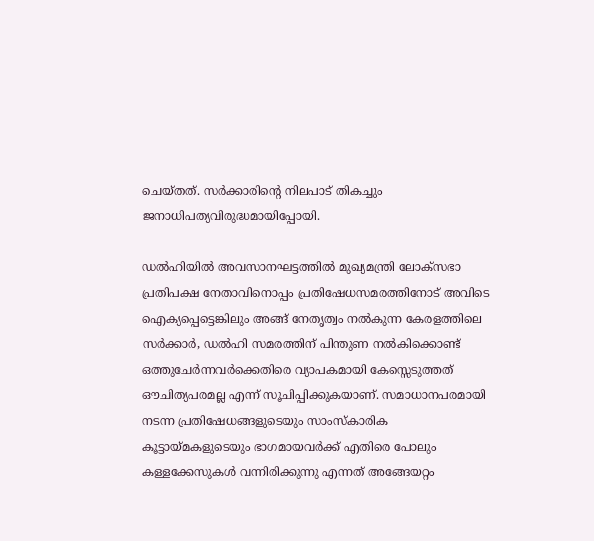ചെയ്തത്. സര്‍ക്കാരിന്റെ നിലപാട് തികച്ചും ജനാധിപത്യവിരുദ്ധമായിപ്പോയി.

ഡല്‍ഹിയില്‍ അവസാനഘട്ടത്തില്‍ മുഖ്യമന്ത്രി ലോക്സഭാ പ്രതിപക്ഷ നേതാവിനൊപ്പം പ്രതിഷേധസമരത്തിനോട് അവിടെ ഐക്യപ്പെട്ടെങ്കിലും അങ്ങ് നേതൃത്വം നല്‍കുന്ന കേരളത്തിലെ സര്‍ക്കാര്‍, ഡല്‍ഹി സമരത്തിന് പിന്തുണ നല്‍കിക്കൊണ്ട് ഒത്തുചേര്‍ന്നവര്‍ക്കെതിരെ വ്യാപകമായി കേസ്സെടുത്തത് ഔചിത്യപരമല്ല എന്ന് സൂചിപ്പിക്കുകയാണ്. സമാധാനപരമായി നടന്ന പ്രതിഷേധങ്ങളുടെയും സാംസ്കാരിക കൂട്ടായ്മകളുടെയും ഭാഗമായവര്‍ക്ക് എതിരെ പോലും കള്ളക്കേസുകള്‍ വന്നിരിക്കുന്നു എന്നത് അങ്ങേയറ്റം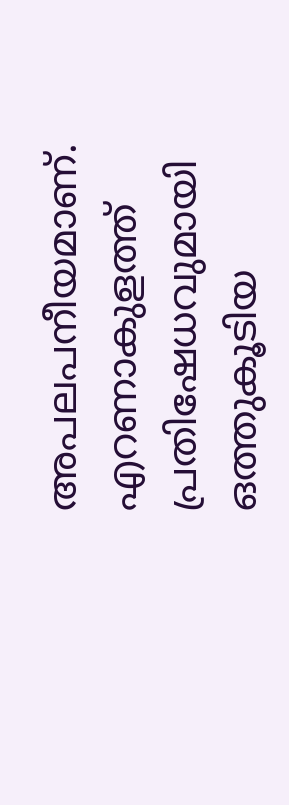അപലപനീയമാണ്. എറണാകുളത്ത് പ്രതിഷേധവുമായി ഒത്തുകൂടിയ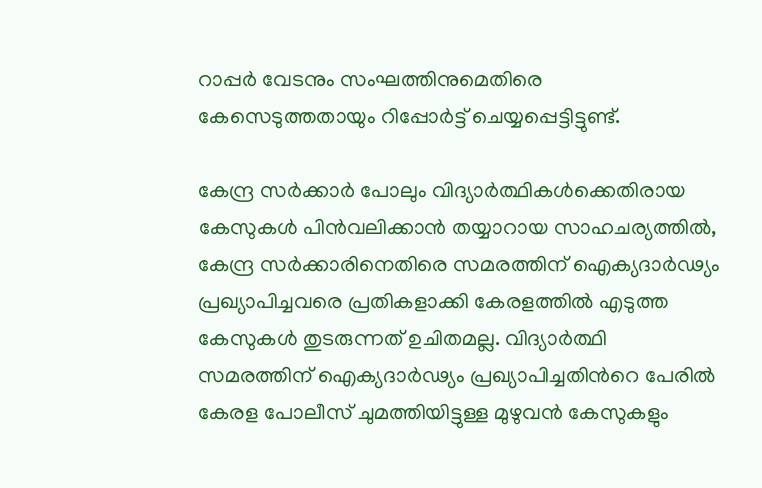റാപ്പര്‍ വേടനും സംഘത്തിനുമെതിരെ കേസെടുത്തതായും റിപ്പോര്‍ട്ട് ചെയ്യപ്പെട്ടിട്ടുണ്ട്.

കേന്ദ്ര സര്‍ക്കാര്‍ പോലും വിദ്യാര്‍ത്ഥികള്‍ക്കെതിരായ കേസുകള്‍ പിന്‍വലിക്കാന്‍ തയ്യാറായ സാഹചര്യത്തില്‍, കേന്ദ്ര സര്‍ക്കാരിനെതിരെ സമരത്തിന് ഐക്യദാര്‍ഢ്യം പ്രഖ്യാപിച്ചവരെ പ്രതികളാക്കി കേരളത്തില്‍ എടുത്ത കേസുകള്‍ തുടരുന്നത് ഉചിതമല്ല. വിദ്യാര്‍ത്ഥി സമരത്തിന് ഐക്യദാര്‍ഢ്യം പ്രഖ്യാപിച്ചതിന്‍റെ പേരില്‍ കേരള പോലീസ് ചുമത്തിയിട്ടുള്ള മുഴുവന്‍ കേസുകളും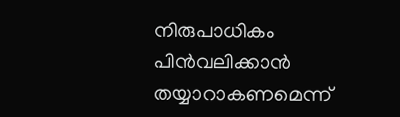നിരുപാധികം പിന്‍വലിക്കാന്‍ തയ്യാറാകണമെന്ന്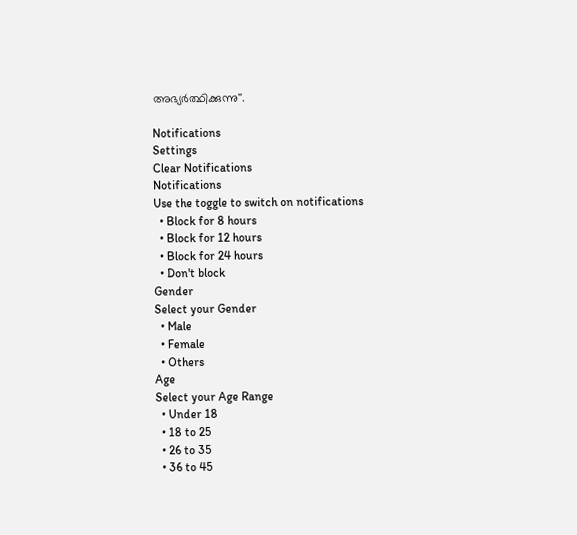അഭ്യര്‍ത്ഥിക്കുന്നു''.

Notifications
Settings
Clear Notifications
Notifications
Use the toggle to switch on notifications
  • Block for 8 hours
  • Block for 12 hours
  • Block for 24 hours
  • Don't block
Gender
Select your Gender
  • Male
  • Female
  • Others
Age
Select your Age Range
  • Under 18
  • 18 to 25
  • 26 to 35
  • 36 to 45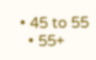• 45 to 55
  • 55+